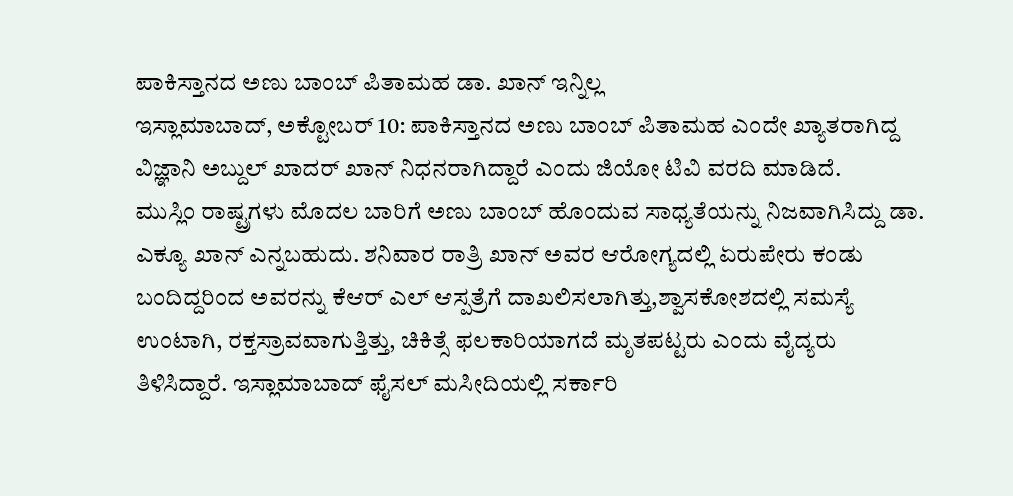ಪಾಕಿಸ್ತಾನದ ಅಣು ಬಾಂಬ್ ಪಿತಾಮಹ ಡಾ. ಖಾನ್ ಇನ್ನಿಲ್ಲ
ಇಸ್ಲಾಮಾಬಾದ್, ಅಕ್ಟೋಬರ್ 10: ಪಾಕಿಸ್ತಾನದ ಅಣು ಬಾಂಬ್ ಪಿತಾಮಹ ಎಂದೇ ಖ್ಯಾತರಾಗಿದ್ದ ವಿಜ್ಞಾನಿ ಅಬ್ದುಲ್ ಖಾದರ್ ಖಾನ್ ನಿಧನರಾಗಿದ್ದಾರೆ ಎಂದು ಜಿಯೋ ಟಿವಿ ವರದಿ ಮಾಡಿದೆ.
ಮುಸ್ಲಿಂ ರಾಷ್ಟ್ರಗಳು ಮೊದಲ ಬಾರಿಗೆ ಅಣು ಬಾಂಬ್ ಹೊಂದುವ ಸಾಧ್ಯತೆಯನ್ನು ನಿಜವಾಗಿಸಿದ್ದು ಡಾ. ಎಕ್ಯೂ ಖಾನ್ ಎನ್ನಬಹುದು. ಶನಿವಾರ ರಾತ್ರಿ ಖಾನ್ ಅವರ ಆರೋಗ್ಯದಲ್ಲಿ ಏರುಪೇರು ಕಂಡು ಬಂದಿದ್ದರಿಂದ ಅವರನ್ನು ಕೆಆರ್ ಎಲ್ ಆಸ್ಪತ್ರೆಗೆ ದಾಖಲಿಸಲಾಗಿತ್ತು,ಶ್ವಾಸಕೋಶದಲ್ಲಿ ಸಮಸ್ಯೆ ಉಂಟಾಗಿ, ರಕ್ತಸ್ರಾವವಾಗುತ್ತಿತ್ತು, ಚಿಕಿತ್ಸೆ ಫಲಕಾರಿಯಾಗದೆ ಮೃತಪಟ್ಟರು ಎಂದು ವೈದ್ಯರು ತಿಳಿಸಿದ್ದಾರೆ. ಇಸ್ಲಾಮಾಬಾದ್ ಫೈಸಲ್ ಮಸೀದಿಯಲ್ಲಿ ಸರ್ಕಾರಿ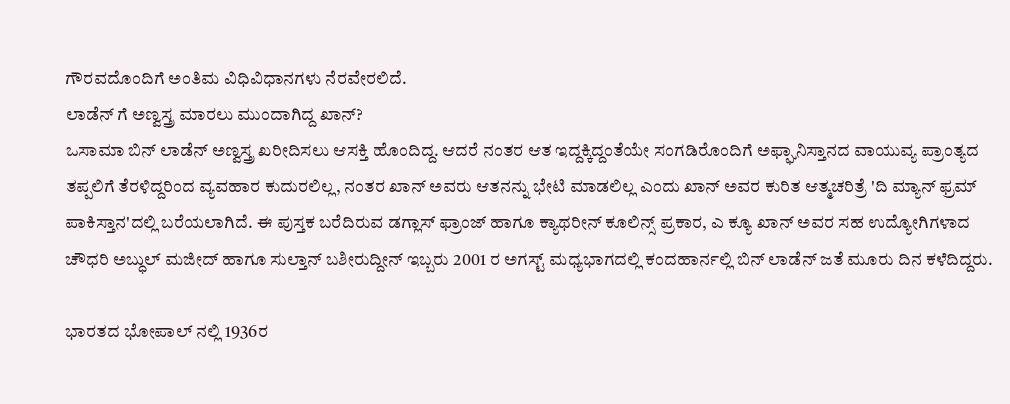ಗೌರವದೊಂದಿಗೆ ಅಂತಿಮ ವಿಧಿವಿಧಾನಗಳು ನೆರವೇರಲಿದೆ.
ಲಾಡೆನ್ ಗೆ ಅಣ್ವಸ್ತ್ರ ಮಾರಲು ಮುಂದಾಗಿದ್ದ ಖಾನ್?
ಒಸಾಮಾ ಬಿನ್ ಲಾಡೆನ್ ಅಣ್ವಸ್ತ್ರ ಖರೀದಿಸಲು ಆಸಕ್ತಿ ಹೊಂದಿದ್ದ. ಆದರೆ ನಂತರ ಆತ ಇದ್ದಕ್ಕಿದ್ದಂತೆಯೇ ಸಂಗಡಿರೊಂದಿಗೆ ಅಫ್ಘಾನಿಸ್ತಾನದ ವಾಯುವ್ಯ ಪ್ರಾಂತ್ಯದ ತಪ್ಪಲಿಗೆ ತೆರಳಿದ್ದರಿಂದ ವ್ಯವಹಾರ ಕುದುರಲಿಲ್ಲ, ನಂತರ ಖಾನ್ ಅವರು ಆತನನ್ನು ಭೇಟಿ ಮಾಡಲಿಲ್ಲ ಎಂದು ಖಾನ್ ಅವರ ಕುರಿತ ಆತ್ಮಚರಿತ್ರೆ 'ದಿ ಮ್ಯಾನ್ ಫ್ರಮ್ ಪಾಕಿಸ್ತಾನ'ದಲ್ಲಿ ಬರೆಯಲಾಗಿದೆ. ಈ ಪುಸ್ತಕ ಬರೆದಿರುವ ಡಗ್ಲಾಸ್ ಫ್ರಾಂಜ್ ಹಾಗೂ ಕ್ಯಾಥರೀನ್ ಕೂಲಿನ್ಸ್ ಪ್ರಕಾರ, ಎ ಕ್ಯೂ ಖಾನ್ ಅವರ ಸಹ ಉದ್ಯೋಗಿಗಳಾದ ಚೌಧರಿ ಅಬ್ಧುಲ್ ಮಜೀದ್ ಹಾಗೂ ಸುಲ್ತಾನ್ ಬಶೀರುದ್ದೀನ್ ಇಬ್ಬರು 2001 ರ ಅಗಸ್ಟ್ ಮಧ್ಯಭಾಗದಲ್ಲಿ ಕಂದಹಾರ್ನಲ್ಲಿ ಬಿನ್ ಲಾಡೆನ್ ಜತೆ ಮೂರು ದಿನ ಕಳೆದಿದ್ದರು.

ಭಾರತದ ಭೋಪಾಲ್ ನಲ್ಲಿ 1936ರ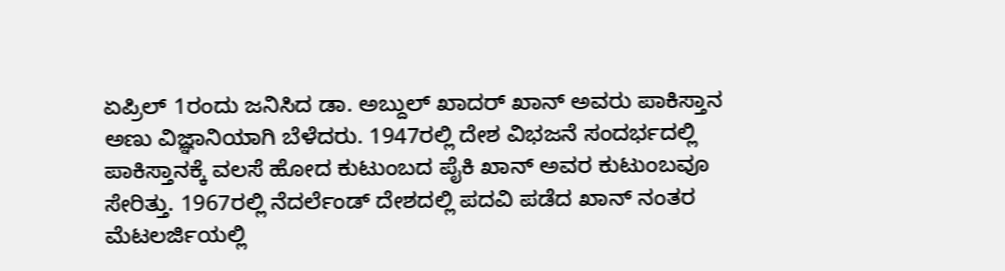ಏಪ್ರಿಲ್ 1ರಂದು ಜನಿಸಿದ ಡಾ. ಅಬ್ದುಲ್ ಖಾದರ್ ಖಾನ್ ಅವರು ಪಾಕಿಸ್ತಾನ ಅಣು ವಿಜ್ಞಾನಿಯಾಗಿ ಬೆಳೆದರು. 1947ರಲ್ಲಿ ದೇಶ ವಿಭಜನೆ ಸಂದರ್ಭದಲ್ಲಿ ಪಾಕಿಸ್ತಾನಕ್ಕೆ ವಲಸೆ ಹೋದ ಕುಟುಂಬದ ಪೈಕಿ ಖಾನ್ ಅವರ ಕುಟುಂಬವೂ ಸೇರಿತ್ತು. 1967ರಲ್ಲಿ ನೆದರ್ಲೆಂಡ್ ದೇಶದಲ್ಲಿ ಪದವಿ ಪಡೆದ ಖಾನ್ ನಂತರ ಮೆಟಲರ್ಜಿಯಲ್ಲಿ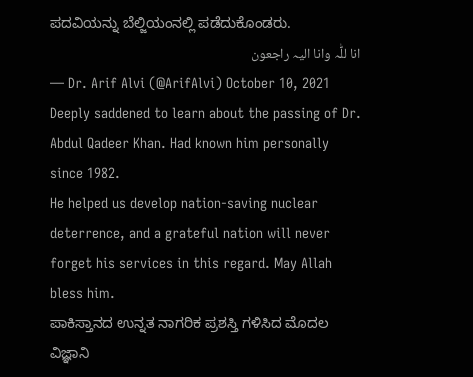ಪದವಿಯನ್ನು ಬೆಲ್ಜಿಯಂನಲ್ಲಿ ಪಡೆದುಕೊಂಡರು.
انا للّٰہ وانا الیہ راجعون
— Dr. Arif Alvi (@ArifAlvi) October 10, 2021
Deeply saddened to learn about the passing of Dr. Abdul Qadeer Khan. Had known him personally since 1982.
He helped us develop nation-saving nuclear deterrence, and a grateful nation will never forget his services in this regard. May Allah bless him.
ಪಾಕಿಸ್ತಾನದ ಉನ್ನತ ನಾಗರಿಕ ಪ್ರಶಸ್ತಿ ಗಳಿಸಿದ ಮೊದಲ ವಿಜ್ಞಾನಿ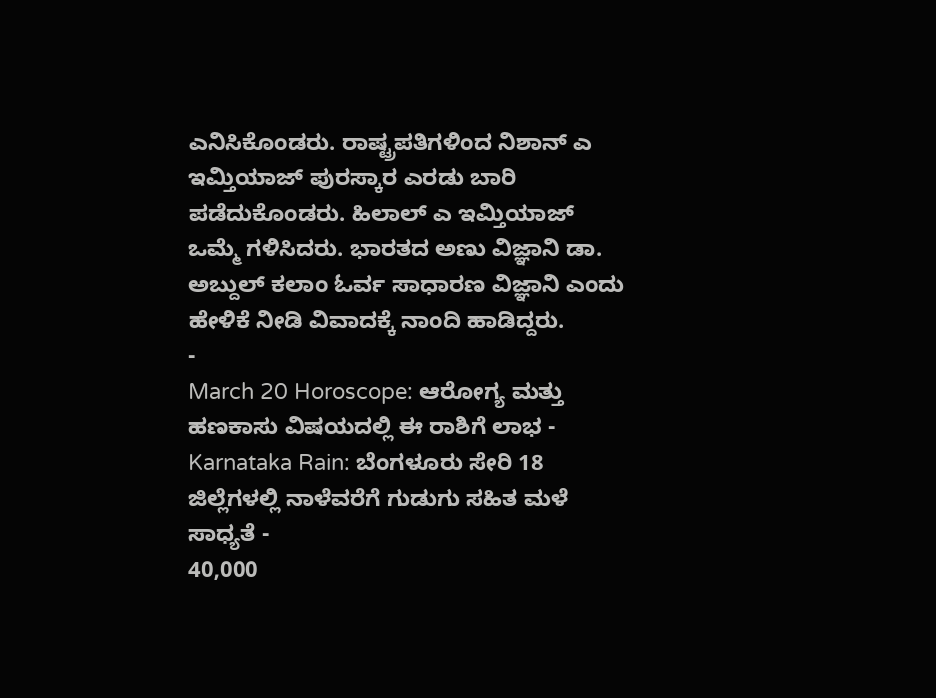ಎನಿಸಿಕೊಂಡರು. ರಾಷ್ಟ್ರಪತಿಗಳಿಂದ ನಿಶಾನ್ ಎ ಇಮ್ತಿಯಾಜ್ ಪುರಸ್ಕಾರ ಎರಡು ಬಾರಿ ಪಡೆದುಕೊಂಡರು. ಹಿಲಾಲ್ ಎ ಇಮ್ತಿಯಾಜ್ ಒಮ್ಮೆ ಗಳಿಸಿದರು. ಭಾರತದ ಅಣು ವಿಜ್ಞಾನಿ ಡಾ. ಅಬ್ದುಲ್ ಕಲಾಂ ಓರ್ವ ಸಾಧಾರಣ ವಿಜ್ಞಾನಿ ಎಂದು ಹೇಳಿಕೆ ನೀಡಿ ವಿವಾದಕ್ಕೆ ನಾಂದಿ ಹಾಡಿದ್ದರು.
-
March 20 Horoscope: ಆರೋಗ್ಯ ಮತ್ತು ಹಣಕಾಸು ವಿಷಯದಲ್ಲಿ ಈ ರಾಶಿಗೆ ಲಾಭ -
Karnataka Rain: ಬೆಂಗಳೂರು ಸೇರಿ 18 ಜಿಲ್ಲೆಗಳಲ್ಲಿ ನಾಳೆವರೆಗೆ ಗುಡುಗು ಸಹಿತ ಮಳೆ ಸಾಧ್ಯತೆ -
40,000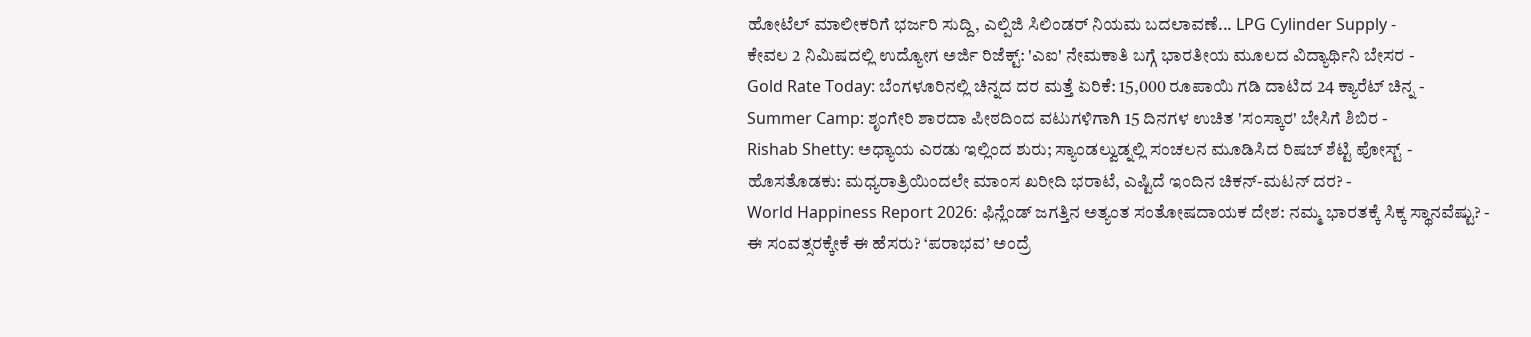ಹೋಟೆಲ್ ಮಾಲೀಕರಿಗೆ ಭರ್ಜರಿ ಸುದ್ದಿ, ಎಲ್ಪಿಜಿ ಸಿಲಿಂಡರ್ ನಿಯಮ ಬದಲಾವಣೆ... LPG Cylinder Supply -
ಕೇವಲ 2 ನಿಮಿಷದಲ್ಲಿ ಉದ್ಯೋಗ ಅರ್ಜಿ ರಿಜೆಕ್ಟ್: 'ಎಐ' ನೇಮಕಾತಿ ಬಗ್ಗೆ ಭಾರತೀಯ ಮೂಲದ ವಿದ್ಯಾರ್ಥಿನಿ ಬೇಸರ -
Gold Rate Today: ಬೆಂಗಳೂರಿನಲ್ಲಿ ಚಿನ್ನದ ದರ ಮತ್ತೆ ಏರಿಕೆ: 15,000 ರೂಪಾಯಿ ಗಡಿ ದಾಟಿದ 24 ಕ್ಯಾರೆಟ್ ಚಿನ್ನ -
Summer Camp: ಶೃಂಗೇರಿ ಶಾರದಾ ಪೀಠದಿಂದ ವಟುಗಳಿಗಾಗಿ 15 ದಿನಗಳ ಉಚಿತ 'ಸಂಸ್ಕಾರ' ಬೇಸಿಗೆ ಶಿಬಿರ -
Rishab Shetty: ಅಧ್ಯಾಯ ಎರಡು ಇಲ್ಲಿಂದ ಶುರು; ಸ್ಯಾಂಡಲ್ವುಡ್ನಲ್ಲಿ ಸಂಚಲನ ಮೂಡಿಸಿದ ರಿಷಬ್ ಶೆಟ್ಟಿ ಪೋಸ್ಟ್ -
ಹೊಸತೊಡಕು: ಮಧ್ಯರಾತ್ರಿಯಿಂದಲೇ ಮಾಂಸ ಖರೀದಿ ಭರಾಟೆ, ಎಷ್ಟಿದೆ ಇಂದಿನ ಚಿಕನ್-ಮಟನ್ ದರ? -
World Happiness Report 2026: ಫಿನ್ಲೆಂಡ್ ಜಗತ್ತಿನ ಅತ್ಯಂತ ಸಂತೋಷದಾಯಕ ದೇಶ: ನಮ್ಮ ಭಾರತಕ್ಕೆ ಸಿಕ್ಕ ಸ್ಥಾನವೆಷ್ಟು? -
ಈ ಸಂವತ್ಸರಕ್ಕೇಕೆ ಈ ಹೆಸರು? ‘ಪರಾಭವ’ ಅಂದ್ರೆ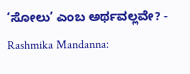‘ಸೋಲು’ ಎಂಬ ಅರ್ಥವಲ್ಲವೇ? -
Rashmika Mandanna: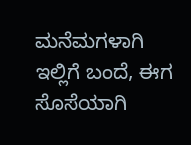ಮನೆಮಗಳಾಗಿ ಇಲ್ಲಿಗೆ ಬಂದೆ, ಈಗ ಸೊಸೆಯಾಗಿ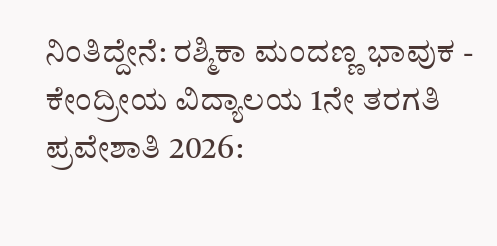ನಿಂತಿದ್ದೇನೆ: ರಶ್ಮಿಕಾ ಮಂದಣ್ಣ ಭಾವುಕ -
ಕೇಂದ್ರೀಯ ವಿದ್ಯಾಲಯ 1ನೇ ತರಗತಿ ಪ್ರವೇಶಾತಿ 2026: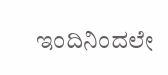ಇಂದಿನಿಂದಲೇ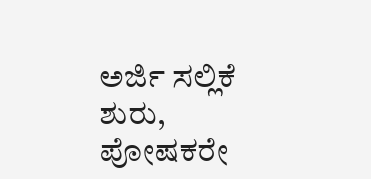ಅರ್ಜಿ ಸಲ್ಲಿಕೆ ಶುರು, ಪೋಷಕರೇ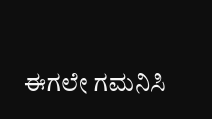ಈಗಲೇ ಗಮನಿಸಿ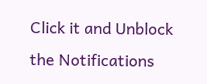Click it and Unblock the Notifications